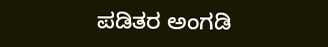ಪಡಿತರ ಅಂಗಡಿ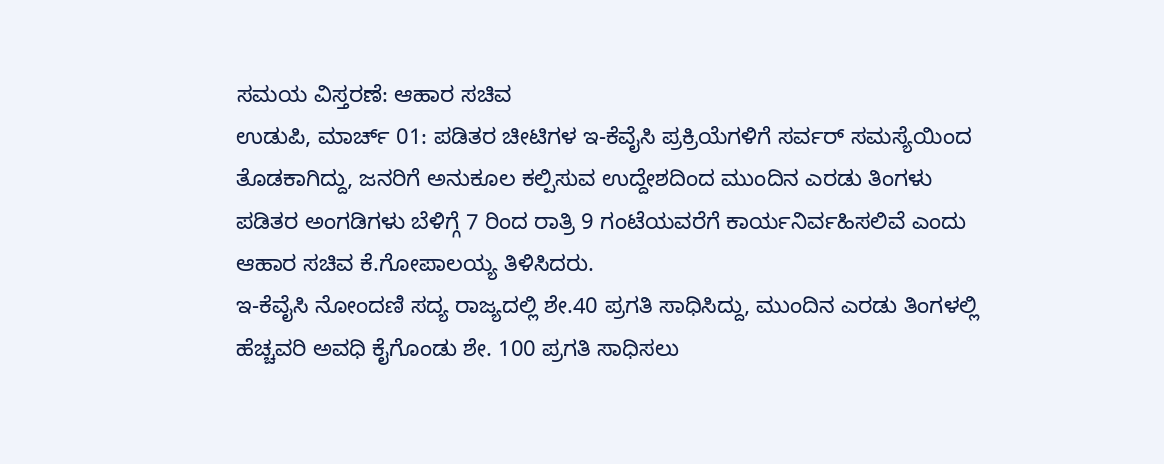ಸಮಯ ವಿಸ್ತರಣೆ: ಆಹಾರ ಸಚಿವ
ಉಡುಪಿ, ಮಾರ್ಚ್ 01: ಪಡಿತರ ಚೀಟಿಗಳ ಇ-ಕೆವೈಸಿ ಪ್ರಕ್ರಿಯೆಗಳಿಗೆ ಸರ್ವರ್ ಸಮಸ್ಯೆಯಿಂದ ತೊಡಕಾಗಿದ್ದು, ಜನರಿಗೆ ಅನುಕೂಲ ಕಲ್ಪಿಸುವ ಉದ್ದೇಶದಿಂದ ಮುಂದಿನ ಎರಡು ತಿಂಗಳು ಪಡಿತರ ಅಂಗಡಿಗಳು ಬೆಳಿಗ್ಗೆ 7 ರಿಂದ ರಾತ್ರಿ 9 ಗಂಟೆಯವರೆಗೆ ಕಾರ್ಯನಿರ್ವಹಿಸಲಿವೆ ಎಂದು ಆಹಾರ ಸಚಿವ ಕೆ.ಗೋಪಾಲಯ್ಯ ತಿಳಿಸಿದರು.
ಇ-ಕೆವೈಸಿ ನೋಂದಣಿ ಸದ್ಯ ರಾಜ್ಯದಲ್ಲಿ ಶೇ.40 ಪ್ರಗತಿ ಸಾಧಿಸಿದ್ದು, ಮುಂದಿನ ಎರಡು ತಿಂಗಳಲ್ಲಿ ಹೆಚ್ಚವರಿ ಅವಧಿ ಕೈಗೊಂಡು ಶೇ. 100 ಪ್ರಗತಿ ಸಾಧಿಸಲು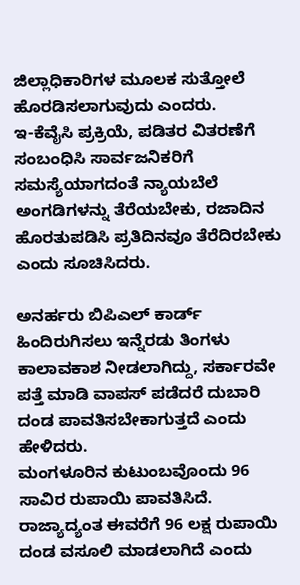ಜಿಲ್ಲಾಧಿಕಾರಿಗಳ ಮೂಲಕ ಸುತ್ತೋಲೆ ಹೊರಡಿಸಲಾಗುವುದು ಎಂದರು.
ಇ-ಕೆವೈಸಿ ಪ್ರಕ್ರಿಯೆ, ಪಡಿತರ ವಿತರಣೆಗೆ ಸಂಬಂಧಿಸಿ ಸಾರ್ವಜನಿಕರಿಗೆ ಸಮಸ್ಯೆಯಾಗದಂತೆ ನ್ಯಾಯಬೆಲೆ ಅಂಗಡಿಗಳನ್ನು ತೆರೆಯಬೇಕು, ರಜಾದಿನ ಹೊರತುಪಡಿಸಿ ಪ್ರತಿದಿನವೂ ತೆರೆದಿರಬೇಕು ಎಂದು ಸೂಚಿಸಿದರು.

ಅನರ್ಹರು ಬಿಪಿಎಲ್ ಕಾರ್ಡ್ ಹಿಂದಿರುಗಿಸಲು ಇನ್ನೆರಡು ತಿಂಗಳು ಕಾಲಾವಕಾಶ ನೀಡಲಾಗಿದ್ದು, ಸರ್ಕಾರವೇ ಪತ್ತೆ ಮಾಡಿ ವಾಪಸ್ ಪಡೆದರೆ ದುಬಾರಿ ದಂಡ ಪಾವತಿಸಬೇಕಾಗುತ್ತದೆ ಎಂದು ಹೇಳಿದರು.
ಮಂಗಳೂರಿನ ಕುಟುಂಬವೊಂದು 96 ಸಾವಿರ ರುಪಾಯಿ ಪಾವತಿಸಿದೆ. ರಾಜ್ಯಾದ್ಯಂತ ಈವರೆಗೆ 96 ಲಕ್ಷ ರುಪಾಯಿ ದಂಡ ವಸೂಲಿ ಮಾಡಲಾಗಿದೆ ಎಂದು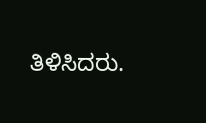ತಿಳಿಸಿದರು.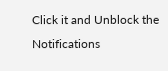Click it and Unblock the Notifications